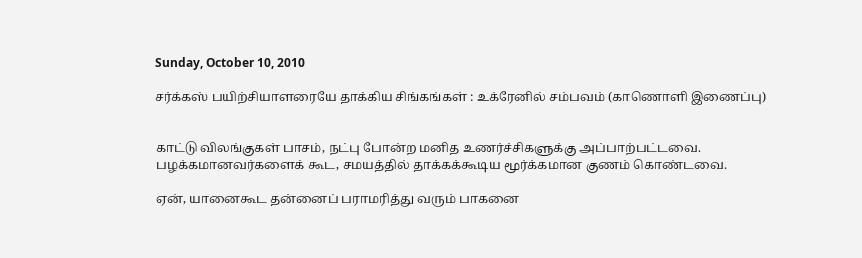Sunday, October 10, 2010

சர்க்கஸ் பயிற்சியாளரையே தாக்கிய சிங்கங்கள் : உக்ரேனில் சம்பவம் (காணொளி இணைப்பு)


காட்டு விலங்குகள் பாசம், நட்பு போன்ற மனித உணர்ச்சிகளுக்கு அப்பாற்பட்டவை. பழக்கமானவர்களைக் கூட, சமயத்தில் தாக்கக்கூடிய மூர்க்கமான குணம் கொண்டவை.

ஏன், யானைகூட தன்னைப் பராமரித்து வரும் பாகனை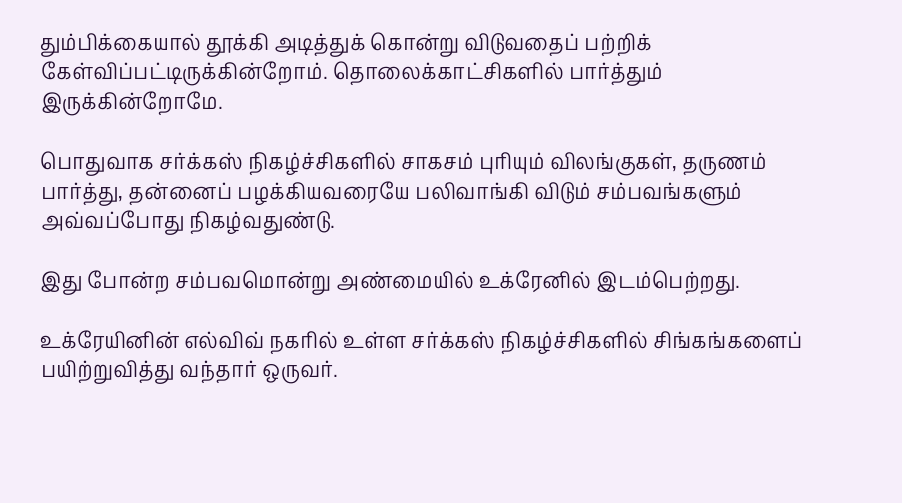தும்பிக்கையால் தூக்கி அடித்துக் கொன்று விடுவதைப் பற்றிக் கேள்விப்பட்டிருக்கின்றோம். தொலைக்காட்சிகளில் பார்த்தும் இருக்கின்றோமே.

பொதுவாக சர்க்கஸ் நிகழ்ச்சிகளில் சாகசம் புரியும் விலங்குகள், தருணம் பார்த்து, தன்னைப் பழக்கியவரையே பலிவாங்கி விடும் சம்பவங்களும் அவ்வப்போது நிகழ்வதுண்டு.

இது போன்ற சம்பவமொன்று அண்மையில் உக்ரேனில் இடம்பெற்றது.

உக்ரேயினின் எல்விவ் நகரில் உள்ள சர்க்கஸ் நிகழ்ச்சிகளில் சிங்கங்களைப் பயிற்றுவித்து வந்தார் ஒருவர்.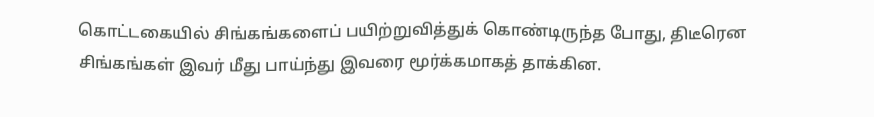கொட்டகையில் சிங்கங்களைப் பயிற்றுவித்துக் கொண்டிருந்த போது, திடீரென சிங்கங்கள் இவர் மீது பாய்ந்து இவரை மூர்க்கமாகத் தாக்கின.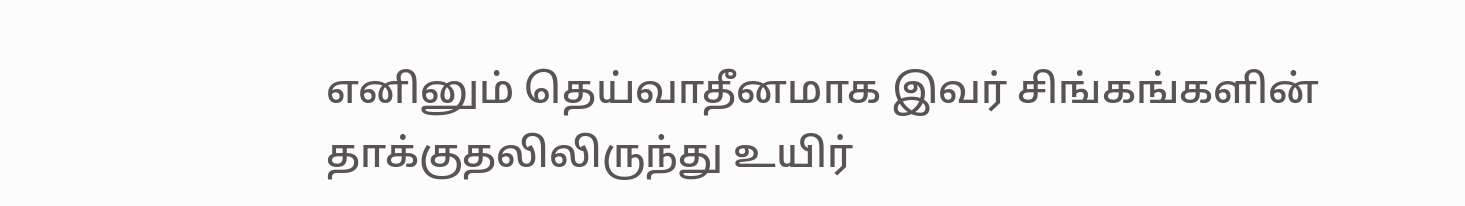எனினும் தெய்வாதீனமாக இவர் சிங்கங்களின் தாக்குதலிலிருந்து உயிர்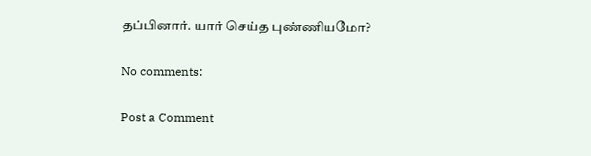தப்பினார். யார் செய்த புண்ணியமோ?

No comments:

Post a Comment